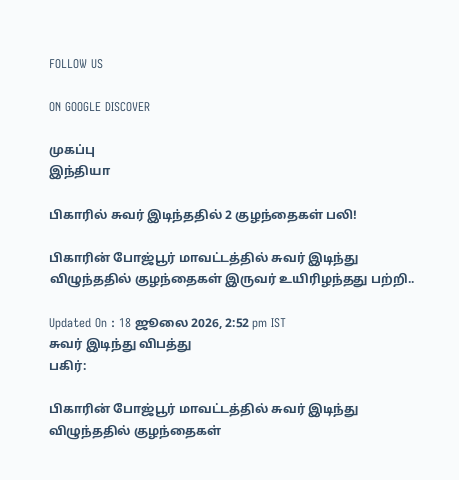FOLLOW US

ON GOOGLE DISCOVER

முகப்பு
இந்தியா

பிகாரில் சுவர் இடிந்ததில் 2 குழந்தைகள் பலி!

பிகாரின் போஜ்பூர் மாவட்டத்தில் சுவர் இடிந்து விழுந்ததில் குழந்தைகள் இருவர் உயிரிழந்தது பற்றி..

Updated On : 18 ஜூலை 2026, 2:52 pm IST
சுவர் இடிந்து விபத்து
பகிர்:

பிகாரின் போஜ்பூர் மாவட்டத்தில் சுவர் இடிந்து விழுந்ததில் குழந்தைகள்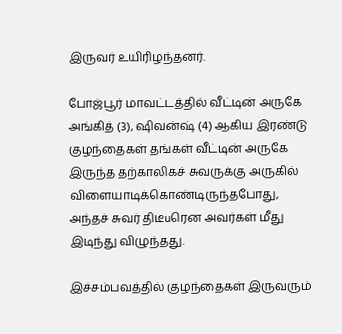இருவர் உயிரிழந்தனர்.

போஜ்பூர் மாவட்டத்தில் வீட்டின் அருகே அங்கித் (3), ஷிவன்ஷ் (4) ஆகிய இரண்டு குழந்தைகள் தங்கள் வீட்டின் அருகே இருந்த தற்காலிகச் சுவருக்கு அருகில் விளையாடிக்கொண்டிருந்தபோது, அந்தச் சுவர் திடீuரென அவர்கள் மீது இடிந்து விழுந்தது.

இச்சம்பவத்தில் குழந்தைகள் இருவரும்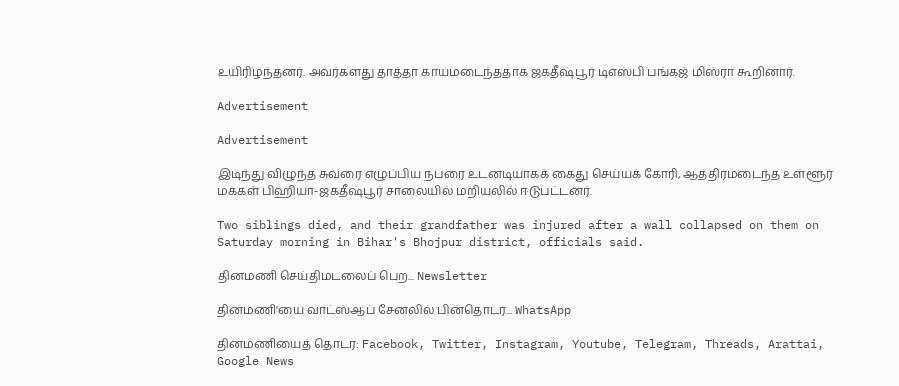உயிரிழந்தனர். அவர்களது தாத்தா காயமடைந்ததாக ஜகதீஷ்பூர் டிஎஸ்பி பங்கஜ் மிஸ்ரா கூறினார்.

Advertisement

Advertisement

இடிந்து விழுந்த சுவரை எழுப்பிய நபரை உடனடியாகக் கைது செய்யக் கோரி, ஆத்திரமடைந்த உள்ளூர் மக்கள் பிஹியா-ஜகதீஷ்பூர் சாலையில் மறியலில் ஈடுபட்டனர்.

Two siblings died, and their grandfather was injured after a wall collapsed on them on Saturday morning in Bihar's Bhojpur district, officials said.

தினமணி செய்திமடலைப் பெற... Newsletter

தினமணி'யை வாட்ஸ்ஆப் சேனலில் பின்தொடர... WhatsApp

தினமணியைத் தொடர: Facebook, Twitter, Instagram, Youtube, Telegram, Threads, Arattai, Google News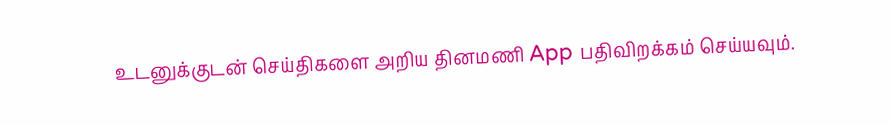உடனுக்குடன் செய்திகளை அறிய தினமணி App பதிவிறக்கம் செய்யவும்.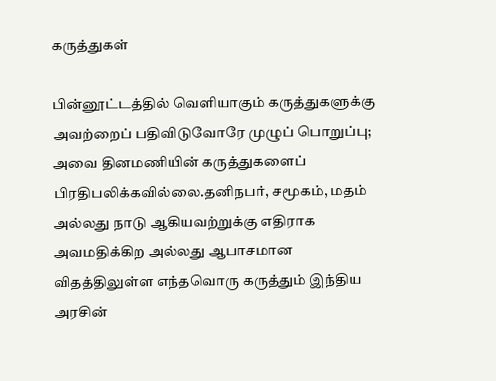கருத்துகள்

பின்னூட்டத்தில் வெளியாகும் கருத்துகளுக்கு அவற்றைப் பதிவிடுவோரே முழுப் பொறுப்பு; அவை தினமணியின் கருத்துகளைப் பிரதிபலிக்கவில்லை.தனிநபர், சமூகம், மதம் அல்லது நாடு ஆகியவற்றுக்கு எதிராக அவமதிக்கிற அல்லது ஆபாசமான விதத்திலுள்ள எந்தவொரு கருத்தும் இந்திய அரசின்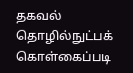தகவல் தொழில்நுட்பக் கொள்கைப்படி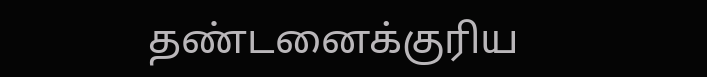தண்டனைக்குரிய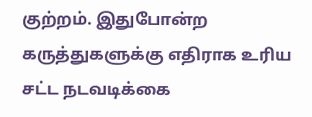குற்றம். இதுபோன்ற கருத்துகளுக்கு எதிராக உரிய சட்ட நடவடிக்கை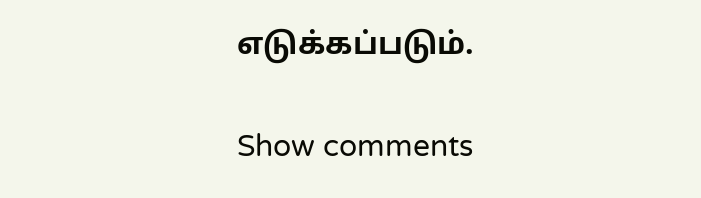எடுக்கப்படும்.

Show comments